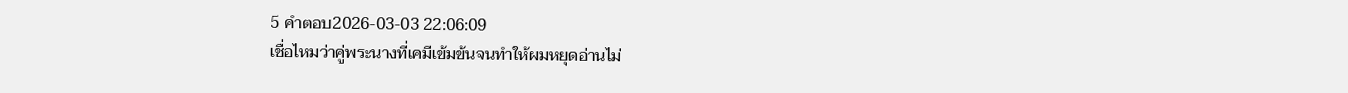5 คำตอบ2026-03-03 22:06:09
เชื่อไหมว่าคู่พระนางที่เคมีเข้มข้นจนทำให้ผมหยุดอ่านไม่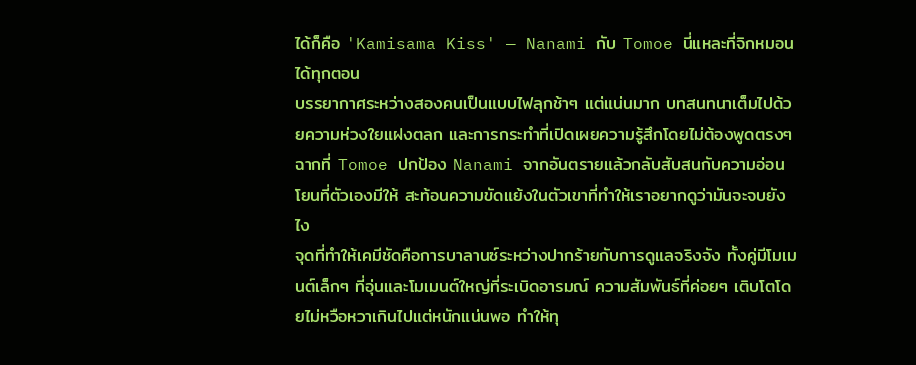ได้ก็คือ 'Kamisama Kiss' — Nanami กับ Tomoe นี่แหละที่จิกหมอนได้ทุกตอน
บรรยากาศระหว่างสองคนเป็นแบบไฟลุกช้าๆ แต่แน่นมาก บทสนทนาเต็มไปด้วยความห่วงใยแฝงตลก และการกระทำที่เปิดเผยความรู้สึกโดยไม่ต้องพูดตรงๆ ฉากที่ Tomoe ปกป้อง Nanami จากอันตรายแล้วกลับสับสนกับความอ่อนโยนที่ตัวเองมีให้ สะท้อนความขัดแย้งในตัวเขาที่ทำให้เราอยากดูว่ามันจะจบยังไง
จุดที่ทำให้เคมีชัดคือการบาลานซ์ระหว่างปากร้ายกับการดูแลจริงจัง ทั้งคู่มีโมเมนต์เล็กๆ ที่อุ่นและโมเมนต์ใหญ่ที่ระเบิดอารมณ์ ความสัมพันธ์ที่ค่อยๆ เติบโตโดยไม่หวือหวาเกินไปแต่หนักแน่นพอ ทำให้ทุ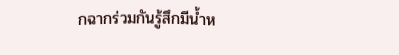กฉากร่วมกันรู้สึกมีน้ำห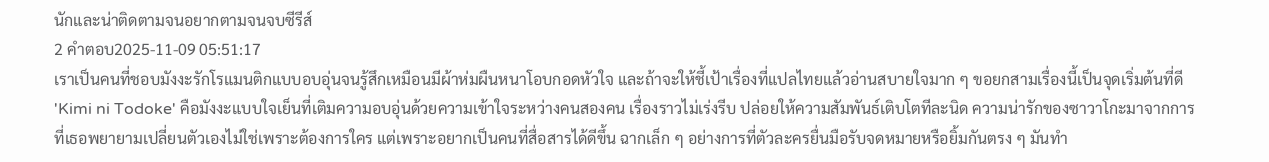นักและน่าติดตามจนอยากตามจนจบซีรีส์
2 คำตอบ2025-11-09 05:51:17
เราเป็นคนที่ชอบมังงะรักโรแมนติกแบบอบอุ่นจนรู้สึกเหมือนมีผ้าห่มผืนหนาโอบกอดหัวใจ และถ้าจะให้ชี้เป้าเรื่องที่แปลไทยแล้วอ่านสบายใจมาก ๆ ขอยกสามเรื่องนี้เป็นจุดเริ่มต้นที่ดี
'Kimi ni Todoke' คือมังงะแบบใจเย็นที่เติมความอบอุ่นด้วยความเข้าใจระหว่างคนสองคน เรื่องราวไม่เร่งรีบ ปล่อยให้ความสัมพันธ์เติบโตทีละนิด ความน่ารักของซาวาโกะมาจากการที่เธอพยายามเปลี่ยนตัวเองไม่ใช่เพราะต้องการใคร แต่เพราะอยากเป็นคนที่สื่อสารได้ดีขึ้น ฉากเล็ก ๆ อย่างการที่ตัวละครยื่นมือรับจดหมายหรือยิ้มกันตรง ๆ มันทำ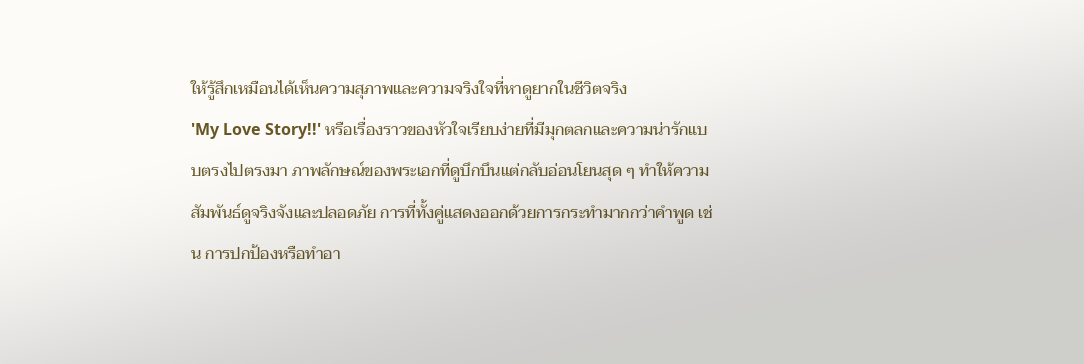ให้รู้สึกเหมือนได้เห็นความสุภาพและความจริงใจที่หาดูยากในชีวิตจริง
'My Love Story!!' หรือเรื่องราวของหัวใจเรียบง่ายที่มีมุกตลกและความน่ารักแบบตรงไปตรงมา ภาพลักษณ์ของพระเอกที่ดูบึกบึนแต่กลับอ่อนโยนสุด ๆ ทำให้ความสัมพันธ์ดูจริงจังและปลอดภัย การที่ทั้งคู่แสดงออกด้วยการกระทำมากกว่าคำพูด เช่น การปกป้องหรือทำอา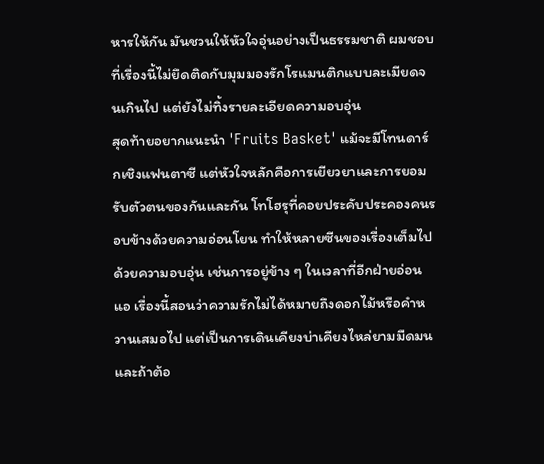หารให้กัน มันชวนให้หัวใจอุ่นอย่างเป็นธรรมชาติ ผมชอบที่เรื่องนี้ไม่ยึดติดกับมุมมองรักโรแมนติกแบบละเมียดจนเกินไป แต่ยังไม่ทิ้งรายละเอียดความอบอุ่น
สุดท้ายอยากแนะนำ 'Fruits Basket' แม้จะมีโทนดาร์กเชิงแฟนตาซี แต่หัวใจหลักคือการเยียวยาและการยอมรับตัวตนของกันและกัน โทโฮรุที่คอยประคับประคองคนรอบข้างด้วยความอ่อนโยน ทำให้หลายซีนของเรื่องเต็มไปด้วยความอบอุ่น เช่นการอยู่ข้าง ๆ ในเวลาที่อีกฝ่ายอ่อนแอ เรื่องนี้สอนว่าความรักไม่ได้หมายถึงดอกไม้หรือคำหวานเสมอไป แต่เป็นการเดินเคียงบ่าเคียงไหล่ยามมืดมน และถ้าต้อ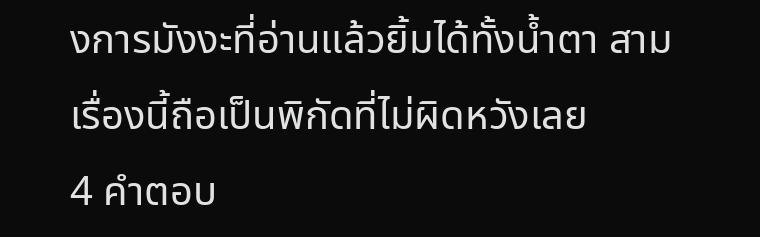งการมังงะที่อ่านแล้วยิ้มได้ทั้งน้ำตา สามเรื่องนี้ถือเป็นพิกัดที่ไม่ผิดหวังเลย
4 คำตอบ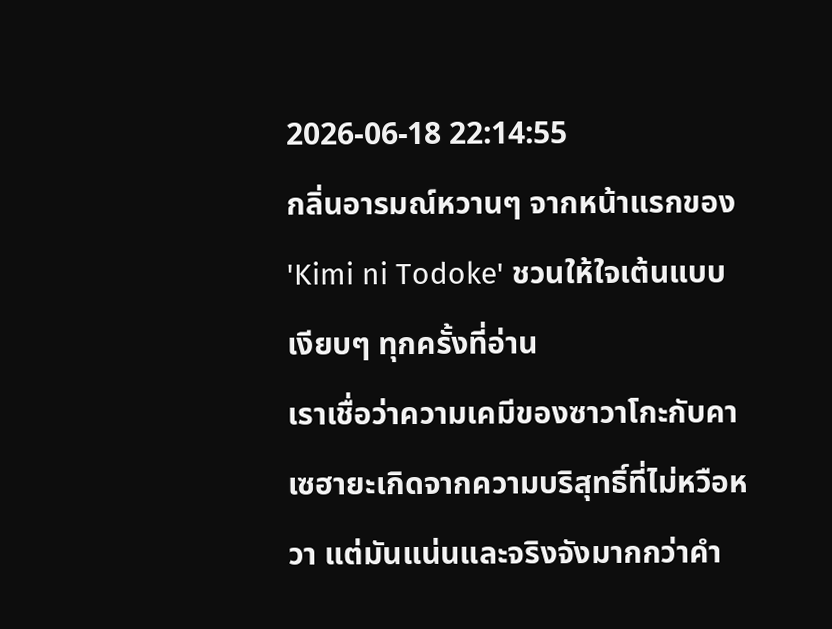2026-06-18 22:14:55
กลิ่นอารมณ์หวานๆ จากหน้าแรกของ 'Kimi ni Todoke' ชวนให้ใจเต้นแบบเงียบๆ ทุกครั้งที่อ่าน
เราเชื่อว่าความเคมีของซาวาโกะกับคาเซฮายะเกิดจากความบริสุทธิ์ที่ไม่หวือหวา แต่มันแน่นและจริงจังมากกว่าคำ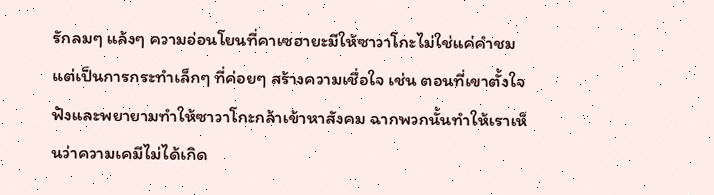รักลมๆ แล้งๆ ความอ่อนโยนที่คาเซฮายะมีให้ซาวาโกะไม่ใช่แค่คำชม แต่เป็นการกระทำเล็กๆ ที่ค่อยๆ สร้างความเชื่อใจ เช่น ตอนที่เขาตั้งใจฟังและพยายามทำให้ซาวาโกะกล้าเข้าหาสังคม ฉากพวกนั้นทำให้เราเห็นว่าความเคมีไม่ได้เกิด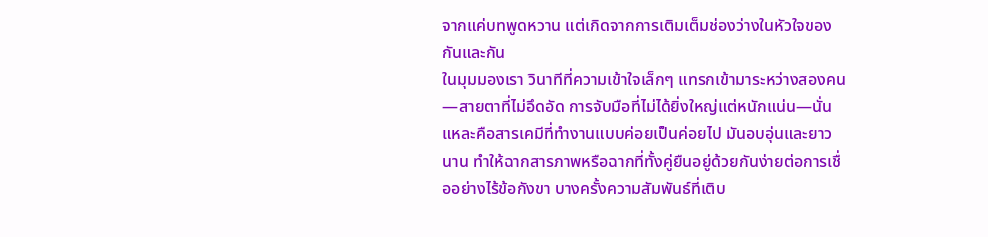จากแค่บทพูดหวาน แต่เกิดจากการเติมเต็มช่องว่างในหัวใจของกันและกัน
ในมุมมองเรา วินาทีที่ความเข้าใจเล็กๆ แทรกเข้ามาระหว่างสองคน—สายตาที่ไม่อึดอัด การจับมือที่ไม่ได้ยิ่งใหญ่แต่หนักแน่น—นั่นแหละคือสารเคมีที่ทำงานแบบค่อยเป็นค่อยไป มันอบอุ่นและยาวนาน ทำให้ฉากสารภาพหรือฉากที่ทั้งคู่ยืนอยู่ด้วยกันง่ายต่อการเชื่ออย่างไร้ข้อกังขา บางครั้งความสัมพันธ์ที่เติบ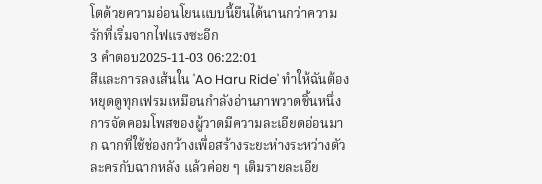โตด้วยความอ่อนโยนแบบนี้ยืนได้นานกว่าความรักที่เริ่มจากไฟแรงซะอีก
3 คำตอบ2025-11-03 06:22:01
สีและการลงเส้นใน 'Ao Haru Ride' ทำให้ฉันต้องหยุดดูทุกเฟรมเหมือนกำลังอ่านภาพวาดชิ้นหนึ่ง
การจัดคอมโพสของผู้วาดมีความละเอียดอ่อนมาก ฉากที่ใช้ช่องกว้างเพื่อสร้างระยะห่างระหว่างตัวละครกับฉากหลัง แล้วค่อย ๆ เติมรายละเอีย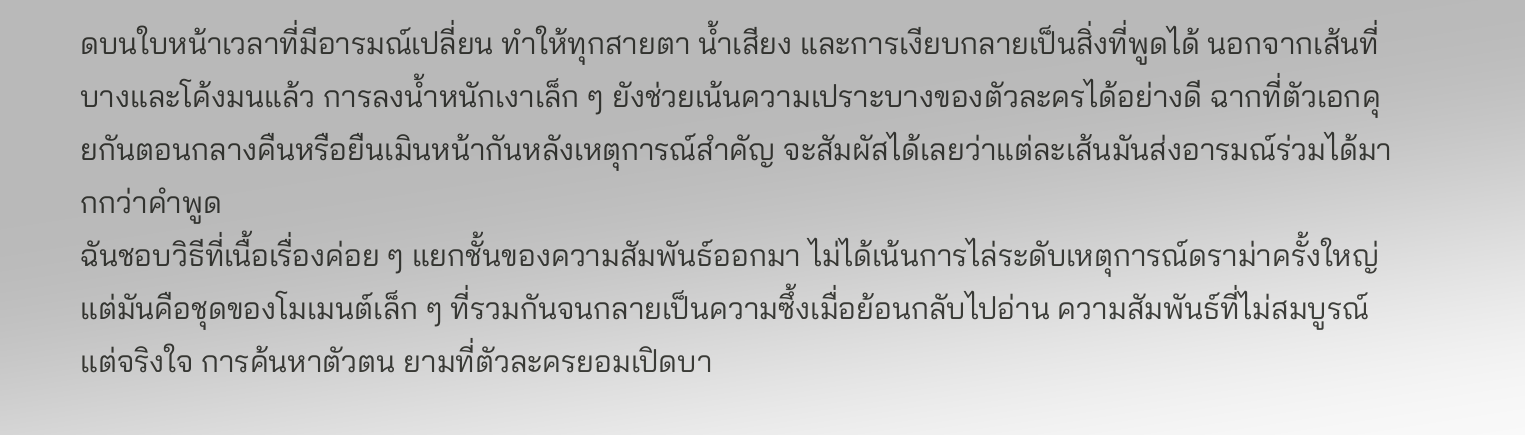ดบนใบหน้าเวลาที่มีอารมณ์เปลี่ยน ทำให้ทุกสายตา น้ำเสียง และการเงียบกลายเป็นสิ่งที่พูดได้ นอกจากเส้นที่บางและโค้งมนแล้ว การลงน้ำหนักเงาเล็ก ๆ ยังช่วยเน้นความเปราะบางของตัวละครได้อย่างดี ฉากที่ตัวเอกคุยกันตอนกลางคืนหรือยืนเมินหน้ากันหลังเหตุการณ์สำคัญ จะสัมผัสได้เลยว่าแต่ละเส้นมันส่งอารมณ์ร่วมได้มากกว่าคำพูด
ฉันชอบวิธีที่เนื้อเรื่องค่อย ๆ แยกชั้นของความสัมพันธ์ออกมา ไม่ได้เน้นการไล่ระดับเหตุการณ์ดราม่าครั้งใหญ่ แต่มันคือชุดของโมเมนต์เล็ก ๆ ที่รวมกันจนกลายเป็นความซึ้งเมื่อย้อนกลับไปอ่าน ความสัมพันธ์ที่ไม่สมบูรณ์แต่จริงใจ การค้นหาตัวตน ยามที่ตัวละครยอมเปิดบา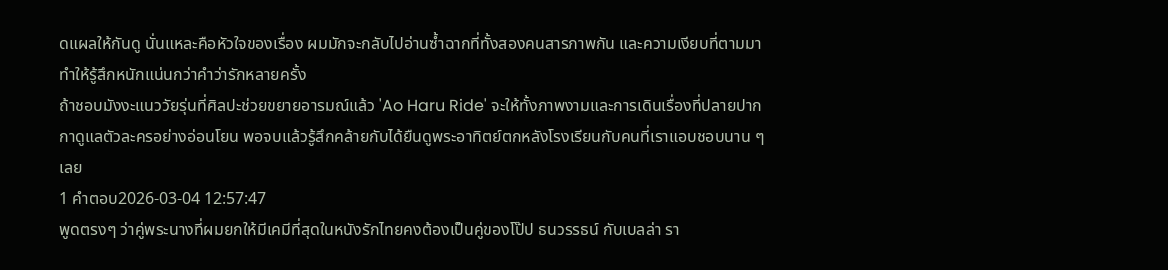ดแผลให้กันดู นั่นแหละคือหัวใจของเรื่อง ผมมักจะกลับไปอ่านซ้ำฉากที่ทั้งสองคนสารภาพกัน และความเงียบที่ตามมาทำให้รู้สึกหนักแน่นกว่าคำว่ารักหลายครั้ง
ถ้าชอบมังงะแนววัยรุ่นที่ศิลปะช่วยขยายอารมณ์แล้ว 'Ao Haru Ride' จะให้ทั้งภาพงามและการเดินเรื่องที่ปลายปากกาดูแลตัวละครอย่างอ่อนโยน พอจบแล้วรู้สึกคล้ายกับได้ยืนดูพระอาทิตย์ตกหลังโรงเรียนกับคนที่เราแอบชอบนาน ๆ เลย
1 คำตอบ2026-03-04 12:57:47
พูดตรงๆ ว่าคู่พระนางที่ผมยกให้มีเคมีที่สุดในหนังรักไทยคงต้องเป็นคู่ของโป๊ป ธนวรรธน์ กับเบลล่า รา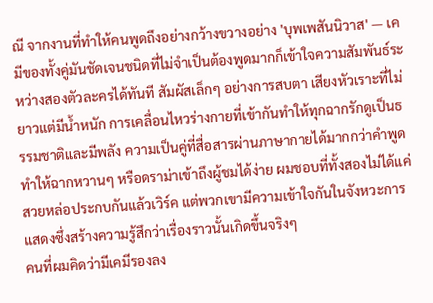ณี จากงานที่ทำให้คนพูดถึงอย่างกว้างขวางอย่าง 'บุพเพสันนิวาส' — เคมีของทั้งคู่มันชัดเจนชนิดที่ไม่จำเป็นต้องพูดมากก็เข้าใจความสัมพันธ์ระหว่างสองตัวละครได้ทันที สัมผัสเล็กๆ อย่างการสบตา เสียงหัวเราะที่ไม่ยาวแต่มีน้ำหนัก การเคลื่อนไหวร่างกายที่เข้ากันทำให้ทุกฉากรักดูเป็นธรรมชาติและมีพลัง ความเป็นคู่ที่สื่อสารผ่านภาษากายได้มากกว่าคำพูดทำให้ฉากหวานๆ หรือดราม่าเข้าถึงผู้ชมได้ง่าย ผมชอบที่ทั้งสองไม่ได้แค่สวยหล่อประกบกันแล้วเวิร์ค แต่พวกเขามีความเข้าใจกันในจังหวะการแสดงซึ่งสร้างความรู้สึกว่าเรื่องราวนั้นเกิดขึ้นจริงๆ
คนที่ผมคิดว่ามีเคมีรองลง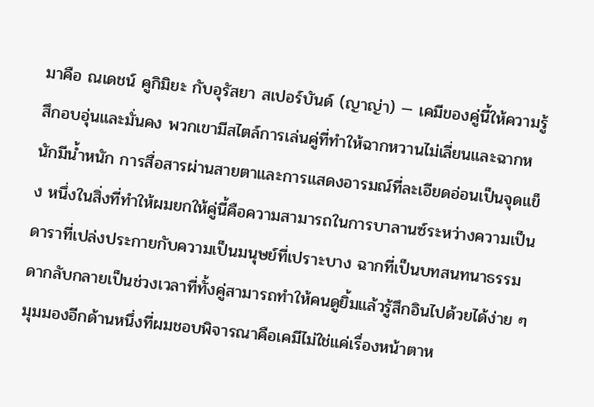มาคือ ณเดชน์ คูกิมิยะ กับอุรัสยา สเปอร์บันด์ (ญาญ่า) — เคมีของคู่นี้ให้ความรู้สึกอบอุ่นและมั่นคง พวกเขามีสไตล์การเล่นคู่ที่ทำให้ฉากหวานไม่เลี่ยนและฉากหนักมีน้ำหนัก การสื่อสารผ่านสายตาและการแสดงอารมณ์ที่ละเอียดอ่อนเป็นจุดแข็ง หนึ่งในสิ่งที่ทำให้ผมยกให้คู่นี้คือความสามารถในการบาลานซ์ระหว่างความเป็นดาราที่เปล่งประกายกับความเป็นมนุษย์ที่เปราะบาง ฉากที่เป็นบทสนทนาธรรมดากลับกลายเป็นช่วงเวลาที่ทั้งคู่สามารถทำให้คนดูยิ้มแล้วรู้สึกอินไปด้วยได้ง่าย ๆ
มุมมองอีกด้านหนึ่งที่ผมชอบพิจารณาคือเคมีไม่ใช่แค่เรื่องหน้าตาห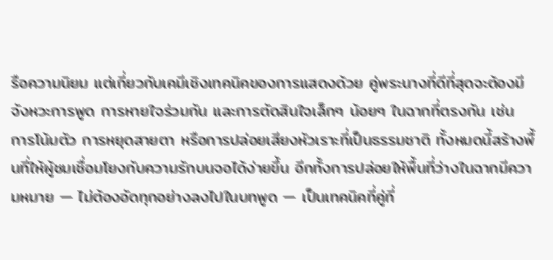รือความนิยม แต่เกี่ยวกับเคมีเชิงเทคนิคของการแสดงด้วย คู่พระนางที่ดีที่สุดจะต้องมีจังหวะการพูด การหายใจร่วมกัน และการตัดสินใจเล็กๆ น้อยๆ ในฉากที่ตรงกัน เช่น การโน้มตัว การหยุดสายตา หรือการปล่อยเสียงหัวเราะที่เป็นธรรมชาติ ทั้งหมดนี้สร้างพื้นที่ให้ผู้ชมเชื่อมโยงกับความรักบนจอได้ง่ายขึ้น อีกทั้งการปล่อยให้พื้นที่ว่างในฉากมีความหมาย — ไม่ต้องอัดทุกอย่างลงไปในบทพูด — เป็นเทคนิคที่คู่ที่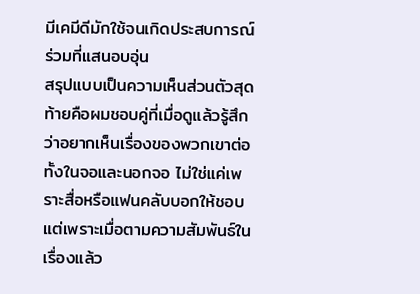มีเคมีดีมักใช้จนเกิดประสบการณ์ร่วมที่แสนอบอุ่น
สรุปแบบเป็นความเห็นส่วนตัวสุดท้ายคือผมชอบคู่ที่เมื่อดูแล้วรู้สึกว่าอยากเห็นเรื่องของพวกเขาต่อ ทั้งในจอและนอกจอ ไม่ใช่แค่เพราะสื่อหรือแฟนคลับบอกให้ชอบ แต่เพราะเมื่อตามความสัมพันธ์ในเรื่องแล้ว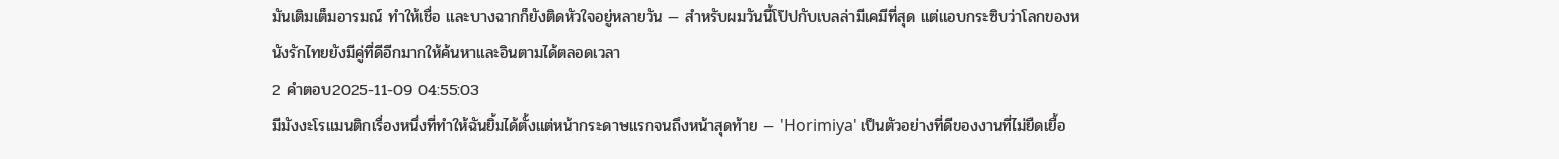มันเติมเต็มอารมณ์ ทำให้เชื่อ และบางฉากก็ยังติดหัวใจอยู่หลายวัน — สำหรับผมวันนี้โป๊ปกับเบลล่ามีเคมีที่สุด แต่แอบกระซิบว่าโลกของหนังรักไทยยังมีคู่ที่ดีอีกมากให้ค้นหาและอินตามได้ตลอดเวลา
2 คำตอบ2025-11-09 04:55:03
มีมังงะโรแมนติกเรื่องหนึ่งที่ทำให้ฉันยิ้มได้ตั้งแต่หน้ากระดาษแรกจนถึงหน้าสุดท้าย — 'Horimiya' เป็นตัวอย่างที่ดีของงานที่ไม่ยืดเยื้อ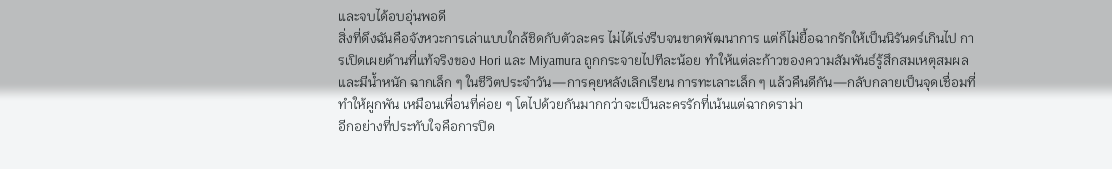และจบได้อบอุ่นพอดี
สิ่งที่ดึงฉันคือจังหวะการเล่าแบบใกล้ชิดกับตัวละคร ไม่ได้เร่งรีบจนขาดพัฒนาการ แต่ก็ไม่ยื้อฉากรักให้เป็นนิรันดร์เกินไป การเปิดเผยด้านที่แท้จริงของ Hori และ Miyamura ถูกกระจายไปทีละน้อย ทำให้แต่ละก้าวของความสัมพันธ์รู้สึกสมเหตุสมผลและมีน้ำหนัก ฉากเล็ก ๆ ในชีวิตประจำวัน—การคุยหลังเลิกเรียน การทะเลาะเล็ก ๆ แล้วคืนดีกัน—กลับกลายเป็นจุดเชื่อมที่ทำให้ผูกพัน เหมือนเพื่อนที่ค่อย ๆ โตไปด้วยกันมากกว่าจะเป็นละครรักที่เน้นแต่ฉากดราม่า
อีกอย่างที่ประทับใจคือการปิด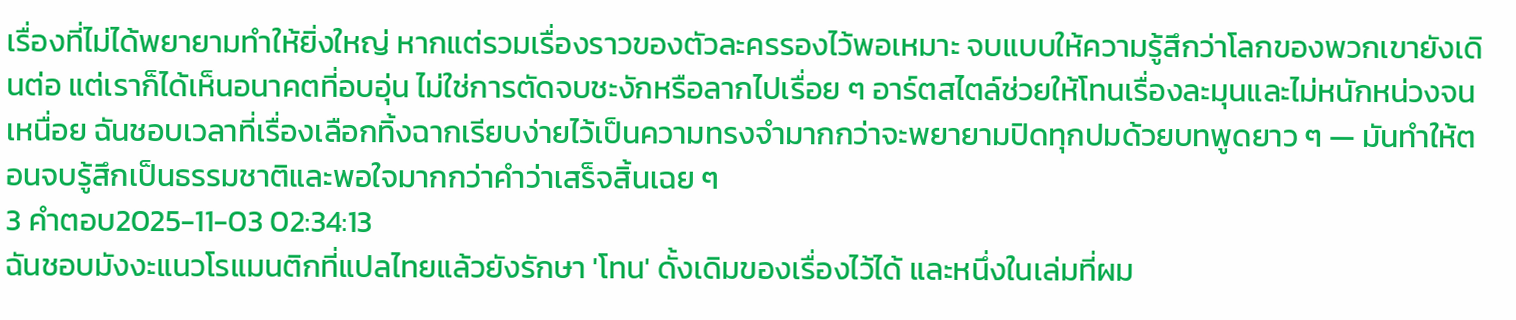เรื่องที่ไม่ได้พยายามทำให้ยิ่งใหญ่ หากแต่รวมเรื่องราวของตัวละครรองไว้พอเหมาะ จบแบบให้ความรู้สึกว่าโลกของพวกเขายังเดินต่อ แต่เราก็ได้เห็นอนาคตที่อบอุ่น ไม่ใช่การตัดจบชะงักหรือลากไปเรื่อย ๆ อาร์ตสไตล์ช่วยให้โทนเรื่องละมุนและไม่หนักหน่วงจนเหนื่อย ฉันชอบเวลาที่เรื่องเลือกทิ้งฉากเรียบง่ายไว้เป็นความทรงจำมากกว่าจะพยายามปิดทุกปมด้วยบทพูดยาว ๆ — มันทำให้ตอนจบรู้สึกเป็นธรรมชาติและพอใจมากกว่าคำว่าเสร็จสิ้นเฉย ๆ
3 คำตอบ2025-11-03 02:34:13
ฉันชอบมังงะแนวโรแมนติกที่แปลไทยแล้วยังรักษา 'โทน' ดั้งเดิมของเรื่องไว้ได้ และหนึ่งในเล่มที่ผม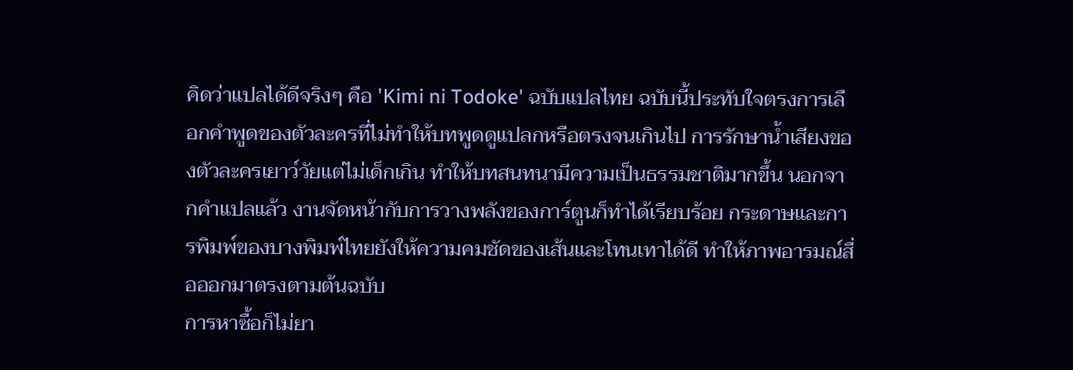คิดว่าแปลได้ดีจริงๆ คือ 'Kimi ni Todoke' ฉบับแปลไทย ฉบับนี้ประทับใจตรงการเลือกคำพูดของตัวละครที่ไม่ทำให้บทพูดดูแปลกหรือตรงจนเกินไป การรักษาน้ำเสียงของตัวละครเยาว์วัยแต่ไม่เด็กเกิน ทำให้บทสนทนามีความเป็นธรรมชาติมากขึ้น นอกจากคำแปลแล้ว งานจัดหน้ากับการวางพลังของการ์ตูนก็ทำได้เรียบร้อย กระดาษและการพิมพ์ของบางพิมพ์ไทยยังให้ความคมชัดของเส้นและโทนเทาได้ดี ทำให้ภาพอารมณ์สื่อออกมาตรงตามต้นฉบับ
การหาซื้อก็ไม่ยา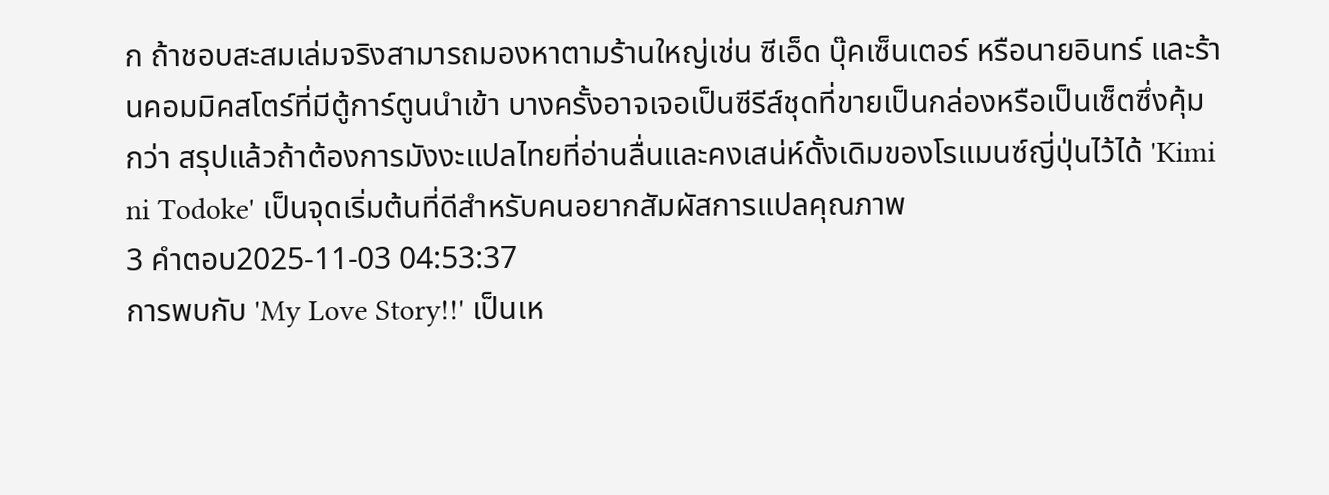ก ถ้าชอบสะสมเล่มจริงสามารถมองหาตามร้านใหญ่เช่น ซีเอ็ด บุ๊คเซ็นเตอร์ หรือนายอินทร์ และร้านคอมมิคสโตร์ที่มีตู้การ์ตูนนำเข้า บางครั้งอาจเจอเป็นซีรีส์ชุดที่ขายเป็นกล่องหรือเป็นเซ็ตซึ่งคุ้มกว่า สรุปแล้วถ้าต้องการมังงะแปลไทยที่อ่านลื่นและคงเสน่ห์ดั้งเดิมของโรแมนซ์ญี่ปุ่นไว้ได้ 'Kimi ni Todoke' เป็นจุดเริ่มต้นที่ดีสำหรับคนอยากสัมผัสการแปลคุณภาพ
3 คำตอบ2025-11-03 04:53:37
การพบกับ 'My Love Story!!' เป็นเห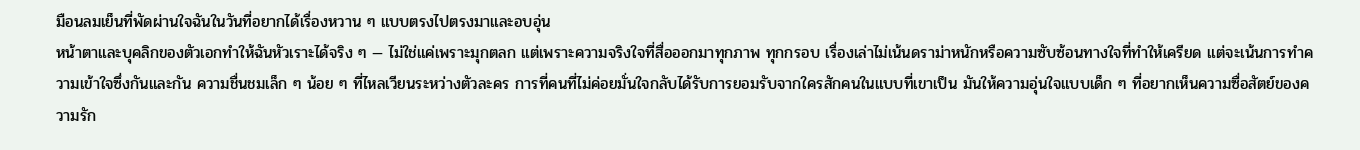มือนลมเย็นที่พัดผ่านใจฉันในวันที่อยากได้เรื่องหวาน ๆ แบบตรงไปตรงมาและอบอุ่น
หน้าตาและบุคลิกของตัวเอกทำให้ฉันหัวเราะได้จริง ๆ — ไม่ใช่แค่เพราะมุกตลก แต่เพราะความจริงใจที่สื่อออกมาทุกภาพ ทุกกรอบ เรื่องเล่าไม่เน้นดราม่าหนักหรือความซับซ้อนทางใจที่ทำให้เครียด แต่จะเน้นการทำความเข้าใจซึ่งกันและกัน ความชื่นชมเล็ก ๆ น้อย ๆ ที่ไหลเวียนระหว่างตัวละคร การที่คนที่ไม่ค่อยมั่นใจกลับได้รับการยอมรับจากใครสักคนในแบบที่เขาเป็น มันให้ความอุ่นใจแบบเด็ก ๆ ที่อยากเห็นความซื่อสัตย์ของความรัก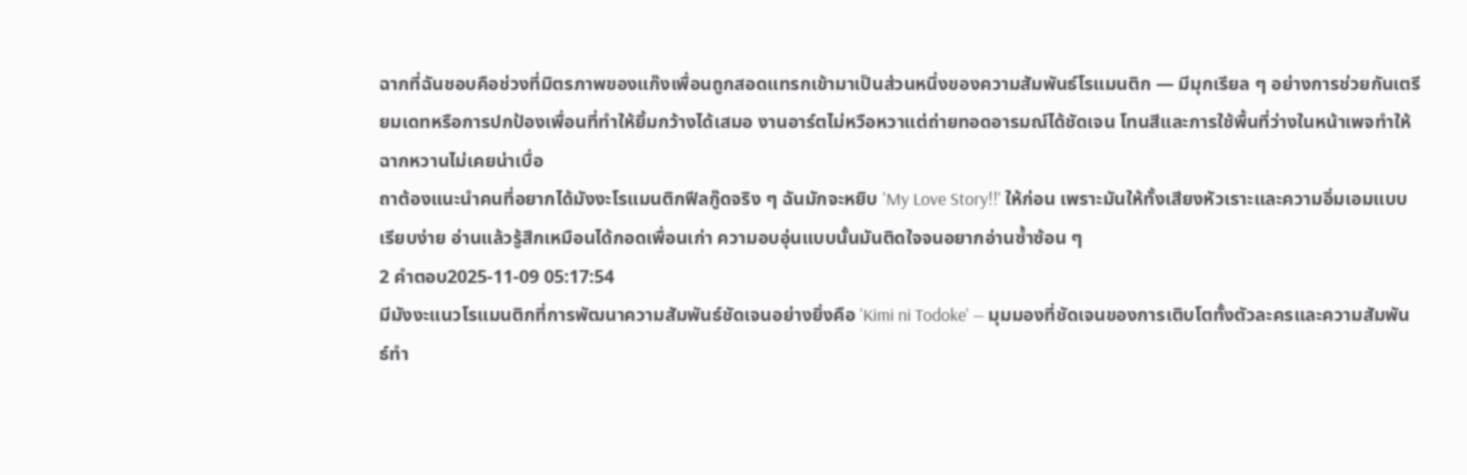ฉากที่ฉันชอบคือช่วงที่มิตรภาพของแก๊งเพื่อนถูกสอดแทรกเข้ามาเป็นส่วนหนึ่งของความสัมพันธ์โรแมนติก — มีมุกเรียล ๆ อย่างการช่วยกันเตรียมเดทหรือการปกป้องเพื่อนที่ทำให้ยิ้มกว้างได้เสมอ งานอาร์ตไม่หวือหวาแต่ถ่ายทอดอารมณ์ได้ชัดเจน โทนสีและการใช้พื้นที่ว่างในหน้าเพจทำให้ฉากหวานไม่เคยน่าเบื่อ
ถาต้องแนะนำคนที่อยากได้มังงะโรแมนติกฟีลกู๊ดจริง ๆ ฉันมักจะหยิบ 'My Love Story!!' ให้ก่อน เพราะมันให้ทั้งเสียงหัวเราะและความอิ่มเอมแบบเรียบง่าย อ่านแล้วรู้สึกเหมือนได้กอดเพื่อนเก่า ความอบอุ่นแบบนั้นมันติดใจจนอยากอ่านซ้ำซ้อน ๆ
2 คำตอบ2025-11-09 05:17:54
มีมังงะแนวโรแมนติกที่การพัฒนาความสัมพันธ์ชัดเจนอย่างยิ่งคือ 'Kimi ni Todoke' — มุมมองที่ชัดเจนของการเติบโตทั้งตัวละครและความสัมพันธ์ทำ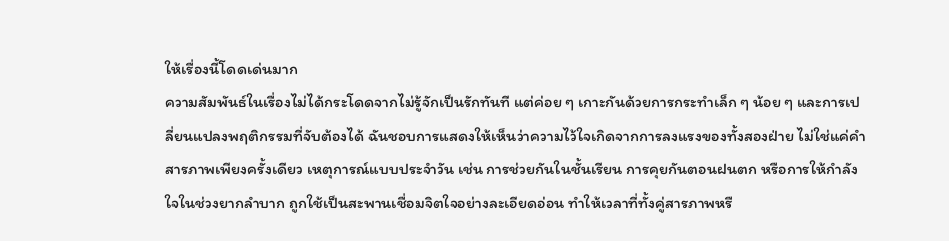ให้เรื่องนี้โดดเด่นมาก
ความสัมพันธ์ในเรื่องไม่ได้กระโดดจากไม่รู้จักเป็นรักทันที แต่ค่อย ๆ เกาะกันด้วยการกระทำเล็ก ๆ น้อย ๆ และการเปลี่ยนแปลงพฤติกรรมที่จับต้องได้ ฉันชอบการแสดงให้เห็นว่าความไว้ใจเกิดจากการลงแรงของทั้งสองฝ่าย ไม่ใช่แค่คำสารภาพเพียงครั้งเดียว เหตุการณ์แบบประจำวัน เช่น การช่วยกันในชั้นเรียน การคุยกันตอนฝนตก หรือการให้กำลังใจในช่วงยากลำบาก ถูกใช้เป็นสะพานเชื่อมจิตใจอย่างละเอียดอ่อน ทำให้เวลาที่ทั้งคู่สารภาพหรื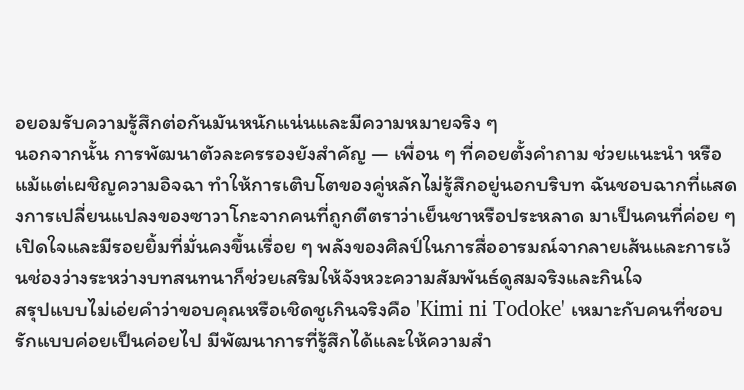อยอมรับความรู้สึกต่อกันมันหนักแน่นและมีความหมายจริง ๆ
นอกจากนั้น การพัฒนาตัวละครรองยังสำคัญ — เพื่อน ๆ ที่คอยตั้งคำถาม ช่วยแนะนำ หรือแม้แต่เผชิญความอิจฉา ทำให้การเติบโตของคู่หลักไม่รู้สึกอยู่นอกบริบท ฉันชอบฉากที่แสดงการเปลี่ยนแปลงของซาวาโกะจากคนที่ถูกตีตราว่าเย็นชาหรือประหลาด มาเป็นคนที่ค่อย ๆ เปิดใจและมีรอยยิ้มที่มั่นคงขึ้นเรื่อย ๆ พลังของศิลป์ในการสื่ออารมณ์จากลายเส้นและการเว้นช่องว่างระหว่างบทสนทนาก็ช่วยเสริมให้จังหวะความสัมพันธ์ดูสมจริงและกินใจ
สรุปแบบไม่เอ่ยคำว่าขอบคุณหรือเชิดชูเกินจริงคือ 'Kimi ni Todoke' เหมาะกับคนที่ชอบรักแบบค่อยเป็นค่อยไป มีพัฒนาการที่รู้สึกได้และให้ความสำ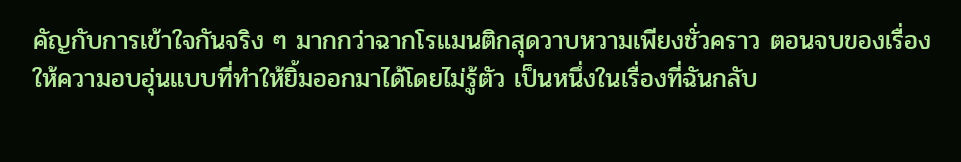คัญกับการเข้าใจกันจริง ๆ มากกว่าฉากโรแมนติกสุดวาบหวามเพียงชั่วคราว ตอนจบของเรื่องให้ความอบอุ่นแบบที่ทำให้ยิ้มออกมาได้โดยไม่รู้ตัว เป็นหนึ่งในเรื่องที่ฉันกลับ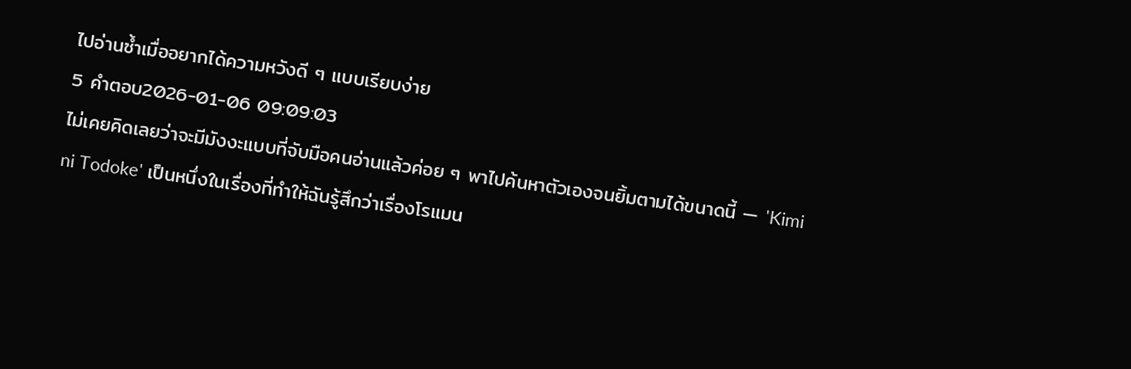ไปอ่านซ้ำเมื่ออยากได้ความหวังดี ๆ แบบเรียบง่าย
5 คำตอบ2026-01-06 09:09:03
ไม่เคยคิดเลยว่าจะมีมังงะแบบที่จับมือคนอ่านแล้วค่อย ๆ พาไปค้นหาตัวเองจนยิ้มตามได้ขนาดนี้ — 'Kimi ni Todoke' เป็นหนึ่งในเรื่องที่ทำให้ฉันรู้สึกว่าเรื่องโรแมน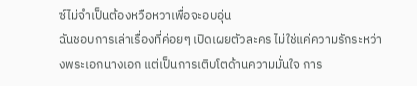ซ์ไม่จำเป็นต้องหวือหวาเพื่อจะอบอุ่น
ฉันชอบการเล่าเรื่องที่ค่อยๆ เปิดเผยตัวละคร ไม่ใช่แค่ความรักระหว่างพระเอกนางเอก แต่เป็นการเติบโตด้านความมั่นใจ การ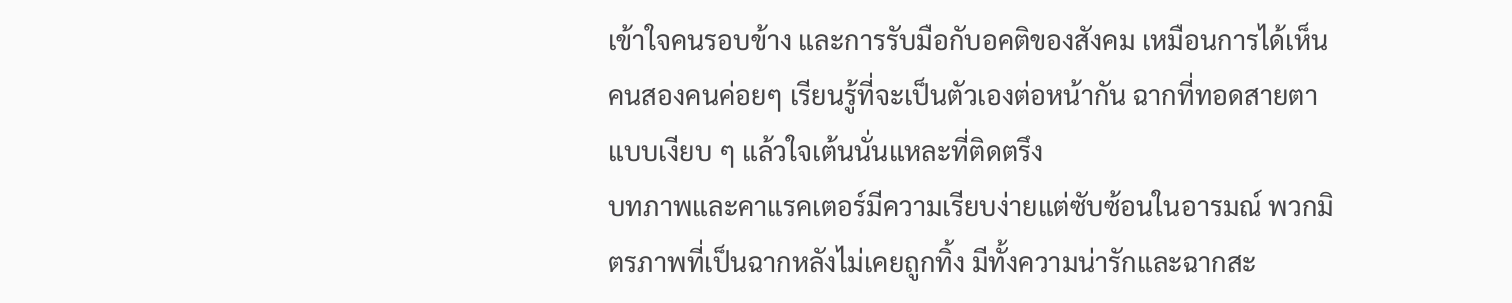เข้าใจคนรอบข้าง และการรับมือกับอคติของสังคม เหมือนการได้เห็นคนสองคนค่อยๆ เรียนรู้ที่จะเป็นตัวเองต่อหน้ากัน ฉากที่ทอดสายตาแบบเงียบ ๆ แล้วใจเต้นนั่นแหละที่ติดตรึง
บทภาพและคาแรคเตอร์มีความเรียบง่ายแต่ซับซ้อนในอารมณ์ พวกมิตรภาพที่เป็นฉากหลังไม่เคยถูกทิ้ง มีทั้งความน่ารักและฉากสะ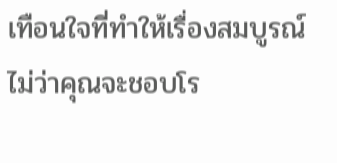เทือนใจที่ทำให้เรื่องสมบูรณ์ ไม่ว่าคุณจะชอบโร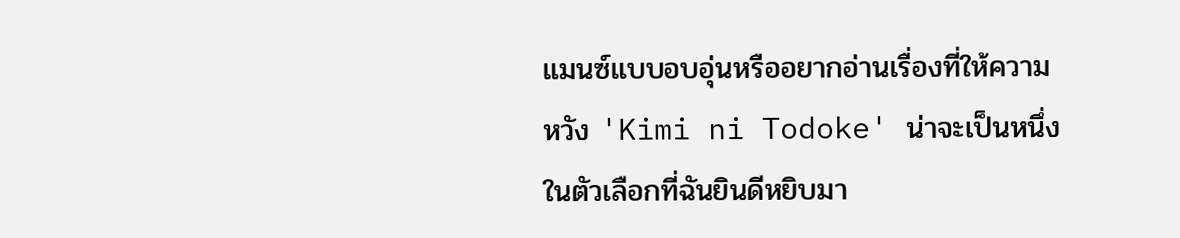แมนซ์แบบอบอุ่นหรืออยากอ่านเรื่องที่ให้ความหวัง 'Kimi ni Todoke' น่าจะเป็นหนึ่งในตัวเลือกที่ฉันยินดีหยิบมา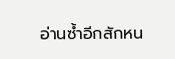อ่านซ้ำอีกสักหน